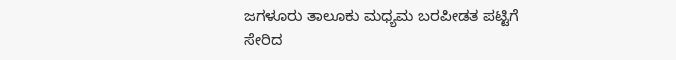ಜಗಳೂರು ತಾಲೂಕು ಮಧ್ಯಮ ಬರಪೀಡತ ಪಟ್ಟಿಗೆ ಸೇರಿದ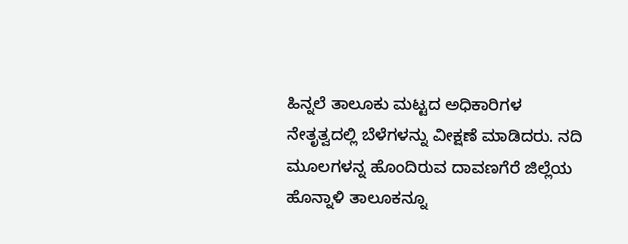ಹಿನ್ನಲೆ ತಾಲೂಕು ಮಟ್ಟದ ಅಧಿಕಾರಿಗಳ ನೇತೃತ್ವದಲ್ಲಿ ಬೆಳೆಗಳನ್ನು ವೀಕ್ಷಣೆ ಮಾಡಿದರು. ನದಿ ಮೂಲಗಳನ್ನ ಹೊಂದಿರುವ ದಾವಣಗೆರೆ ಜಿಲ್ಲೆಯ ಹೊನ್ನಾಳಿ ತಾಲೂಕನ್ನೂ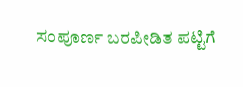ಸಂಪೂರ್ಣ ಬರಪೀಡಿತ ಪಟ್ಟಿಗೆ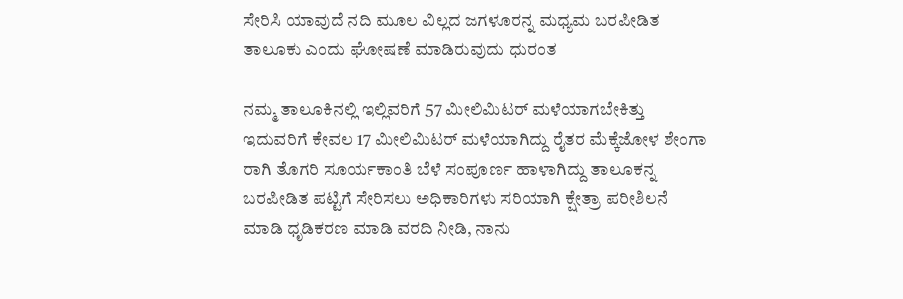ಸೇರಿಸಿ ಯಾವುದೆ ನದಿ ಮೂಲ ವಿಲ್ಲದ ಜಗಳೂರನ್ನ ಮಧ್ಯಮ ಬರಪೀಡಿತ ತಾಲೂಕು ಎಂದು ಘೋಷಣೆ ಮಾಡಿರುವುದು ಧುರಂತ

ನಮ್ಮ ತಾಲೂಕಿನಲ್ಲಿ ಇಲ್ಲಿವರಿಗೆ 57 ಮೀಲಿಮಿಟರ್ ಮಳೆಯಾಗಬೇಕಿತ್ತು ಇದುವರಿಗೆ ಕೇವಲ 17 ಮೀಲಿಮಿಟರ್ ಮಳೆಯಾಗಿದ್ದು ರೈತರ ಮೆಕ್ಕೆಜೋಳ ಶೇಂಗಾ ರಾಗಿ ತೊಗರಿ ಸೂರ್ಯಕಾಂತಿ ಬೆಳೆ ಸಂಪೂರ್ಣ ಹಾಳಾಗಿದ್ದು ತಾಲೂಕನ್ನ ಬರಪೀಡಿತ ಪಟ್ಟಿಗೆ ಸೇರಿಸಲು ಅಧಿಕಾರಿಗಳು ಸರಿಯಾಗಿ ಕ್ಷೇತ್ರಾ ಪರೀಶಿಲನೆ ಮಾಡಿ ಧೃಡಿಕರಣ ಮಾಡಿ ವರದಿ ನೀಡಿ, ನಾನು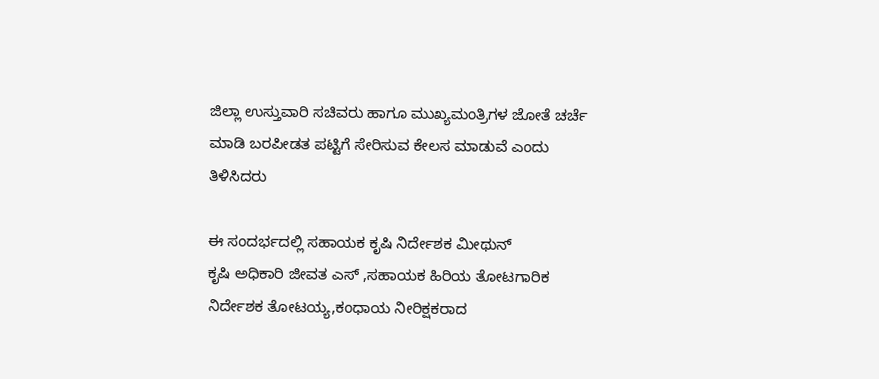ಜಿಲ್ಲಾ ಉಸ್ತುವಾರಿ ಸಚಿವರು ಹಾಗೂ ಮುಖ್ಯಮಂತ್ರಿಗಳ ಜೋತೆ ಚರ್ಚೆ ಮಾಡಿ ಬರಪೀಡತ ಪಟ್ಟಿಗೆ ಸೇರಿಸುವ ಕೇಲಸ ಮಾಡುವೆ ಎಂದು ತಿಳಿಸಿದರು

ಈ ಸಂದರ್ಭದಲ್ಲಿ ಸಹಾಯಕ ಕೃಷಿ ನಿರ್ದೇಶಕ ಮೀಥುನ್
ಕೃಷಿ ಅಧಿಕಾರಿ ಜೀವತ ಎಸ್ ,ಸಹಾಯಕ ಹಿರಿಯ ತೋಟಗಾರಿಕ ನಿರ್ದೇಶಕ ತೋಟಯ್ಯ,ಕಂಧಾಯ ನೀರಿಕ್ಷಕರಾದ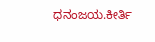ಧನಂಜಯ.ಕೀರ್ತಿ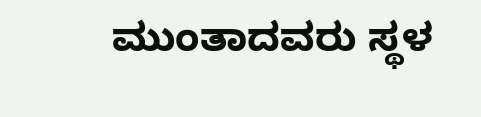ಮುಂತಾದವರು ಸ್ಥಳ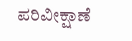ಪರಿವೀಕ್ಷಾಣೆ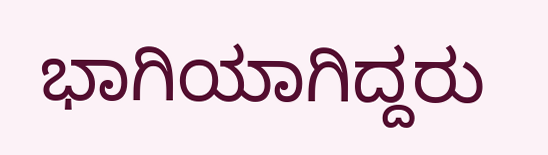ಭಾಗಿಯಾಗಿದ್ದರು